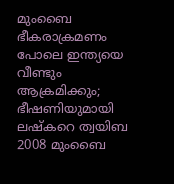മുംബൈ ഭീകരാക്രമണം പോലെ ഇന്ത്യയെ വീണ്ടും ആക്രമിക്കും; ഭീഷണിയുമായി ലഷ്കറെ ത്വയിബ
2008 മുംബൈ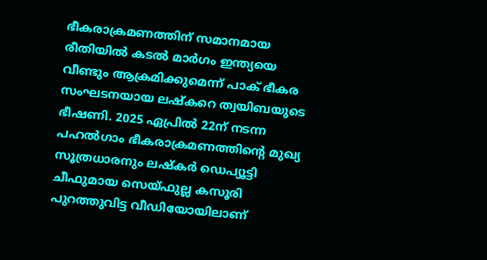ഭീകരാക്രമണത്തിന് സമാനമായ രീതിയിൽ കടൽ മാർഗം ഇന്ത്യയെ വീണ്ടും ആക്രമിക്കുമെന്ന് പാക് ഭീകര സംഘടനയായ ലഷ്കറെ ത്വയിബയുടെ ഭീഷണി. 2025 ഏപ്രിൽ 22ന് നടന്ന പഹൽഗാം ഭീകരാക്രമണത്തിന്റെ മുഖ്യ സൂത്രധാരനും ലഷ്കർ ഡെപ്യൂട്ടി ചീഫുമായ സെയ്ഫുല്ല കസൂരി പുറത്തുവിട്ട വീഡിയോയിലാണ്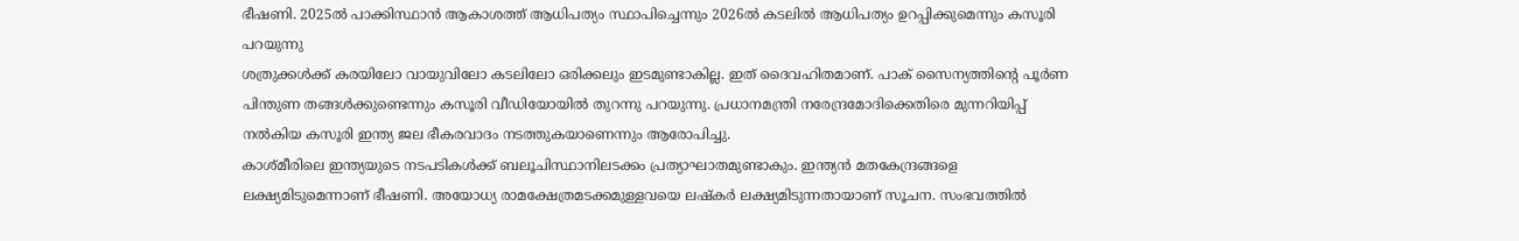ഭീഷണി. 2025ൽ പാക്കിസ്ഥാൻ ആകാശത്ത് ആധിപത്യം സ്ഥാപിച്ചെന്നും 2026ൽ കടലിൽ ആധിപത്യം ഉറപ്പിക്കുമെന്നും കസൂരി പറയുന്നു
ശത്രുക്കൾക്ക് കരയിലോ വായുവിലോ കടലിലോ ഒരിക്കലും ഇടമുണ്ടാകില്ല. ഇത് ദൈവഹിതമാണ്. പാക് സൈന്യത്തിന്റെ പൂർണ പിന്തുണ തങ്ങൾക്കുണ്ടെന്നും കസൂരി വീഡിയോയിൽ തുറന്നു പറയുന്നു. പ്രധാനമന്ത്രി നരേന്ദ്രമോദിക്കെതിരെ മുന്നറിയിപ്പ് നൽകിയ കസൂരി ഇന്ത്യ ജല ഭീകരവാദം നടത്തുകയാണെന്നും ആരോപിച്ചു.
കാശ്മീരിലെ ഇന്ത്യയുടെ നടപടികൾക്ക് ബലൂചിസ്ഥാനിലടക്കം പ്രത്യാഘാതമുണ്ടാകും. ഇന്ത്യൻ മതകേന്ദ്രങ്ങളെ ലക്ഷ്യമിടുമെന്നാണ് ഭീഷണി. അയോധ്യ രാമക്ഷേത്രമടക്കമുള്ളവയെ ലഷ്കർ ലക്ഷ്യമിടുന്നതായാണ് സൂചന. സംഭവത്തിൽ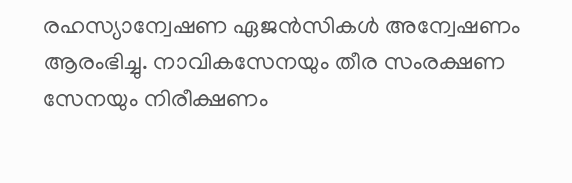രഹസ്യാന്വേഷണ ഏജൻസികൾ അന്വേഷണം ആരംഭിച്ചു. നാവികസേനയും തീര സംരക്ഷണ സേനയും നിരീക്ഷണം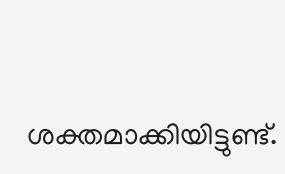ശക്തമാക്കിയിട്ടുണ്ട്.